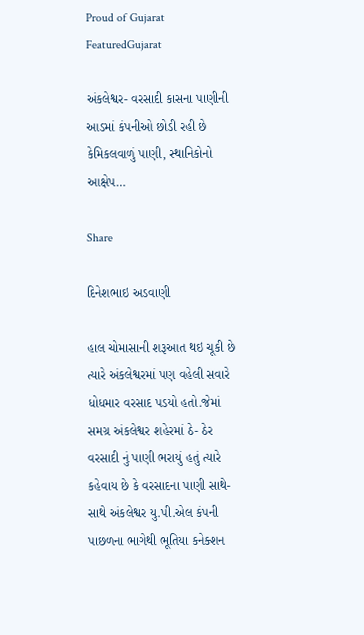Proud of Gujarat
FeaturedGujarat

અંકલેશ્વર- વરસાદી કાસના પાણીની આડમાં કંપનીઓ છોડી રહી છે કેમિકલવાળું પાણી, સ્થાનિકોનો આક્ષેપ…

Share

દિનેશભાઇ અડવાણી

હાલ ચોમાસાની શરૂઆત થઇ ચૂકી છે ત્યારે અંકલેશ્વરમાં પણ વહેલી સવારે ધોધમાર વરસાદ પડયો હતો.જેમાં સમગ્ર અંકલેશ્વર શહેરમાં ઠે- ઠેર વરસાદી નું પાણી ભરાયું હતું ત્યારે કહેવાય છે કે વરસાદના પાણી સાથે-સાથે અંકલેશ્વર યુ.પી.એલ કંપની પાછળના ભાગેથી ભૂતિયા કનેક્શન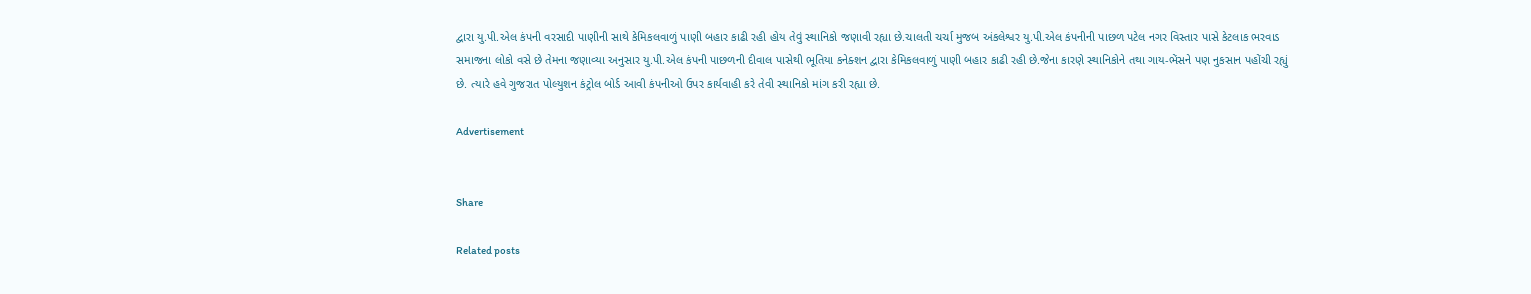દ્વારા યુ.પી.એલ કંપની વરસાદી પાણીની સાથે કેમિકલવાળું પાણી બહાર કાઢી રહી હોય તેવું સ્થાનિકો જણાવી રહ્યા છે.ચાલતી ચર્ચા મુજબ અંકલેશ્વર યુ.પી.એલ કંપનીની પાછળ પટેલ નગર વિસ્તાર પાસે કેટલાક ભરવાડ સમાજના લોકો વસે છે તેમના જણાવ્યા અનુસાર યુ.પી.એલ કંપની પાછળની દીવાલ પાસેથી ભૂતિયા કનેક્શન દ્વારા કેમિકલવાળું પાણી બહાર કાઢી રહી છે.જેના કારણે સ્થાનિકોને તથા ગાય-ભેંસને પણ નુકસાન પહોંચી રહ્યું છે. ત્યારે હવે ગુજરાત પોલ્યુશન કંટ્રોલ બોર્ડ આવી કંપનીઓ ઉપર કાર્યવાહી કરે તેવી સ્થાનિકો માંગ કરી રહ્યા છે.

Advertisement


Share

Related posts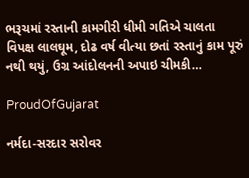ભરૂચમાં રસ્તાની કામગીરી ધીમી ગતિએ ચાલતા વિપક્ષ લાલઘૂમ, દોઢ વર્ષ વીત્યા છતાં રસ્તાનું કામ પૂરું નથી થયું, ઉગ્ર આંદોલનની અપાઇ ચીમકી…

ProudOfGujarat

નર્મદા-સરદાર સરોવર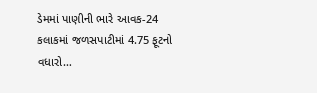ડેમમાં પાણીની ભારે આવક-24 કલાકમાં જળસપાટીમાં 4.75 ફૂટનો વધારો…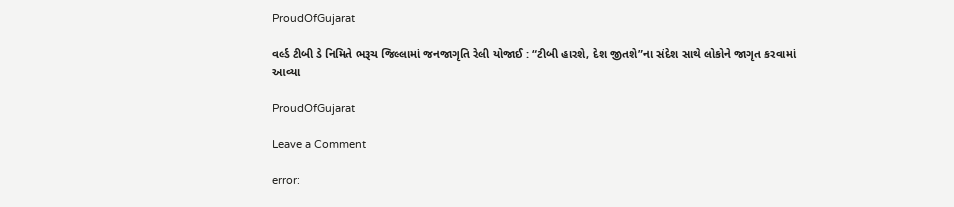ProudOfGujarat

વર્લ્ડ ટીબી ડે નિમિતે ભરૂચ જિલ્લામાં જનજાગૃતિ રેલી યોજાઈ : “ટીબી હારશે, દેશ જીતશે”ના સંદેશ સાથે લોકોને જાગૃત કરવામાં આવ્યા

ProudOfGujarat

Leave a Comment

error: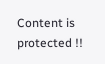Content is protected !!